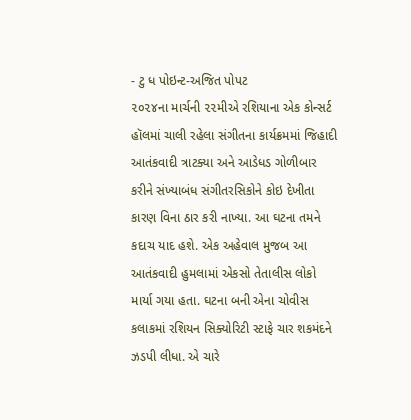- ટુ ધ પોઇન્ટ-અજિત પોપટ
૨૦૨૪ના માર્ચની ૨૨મીએ રશિયાના એક કોન્સર્ટ હૉલમાં ચાલી રહેલા સંગીતના કાર્યક્રમમાં જિહાદી આતંકવાદી ત્રાટક્યા અને આડેધડ ગોળીબાર કરીને સંખ્યાબંધ સંગીતરસિકોને કોઇ દેખીતા કારણ વિના ઠાર કરી નાખ્યા. આ ઘટના તમને કદાચ યાદ હશે. એક અહેવાલ મુજબ આ આતંકવાદી હુમલામાં એકસો તેતાલીસ લોકો માર્યા ગયા હતા. ઘટના બની એના ચોવીસ કલાકમાં રશિયન સિક્યોરિટી સ્ટાફે ચાર શકમંદને ઝડપી લીધા. એ ચારે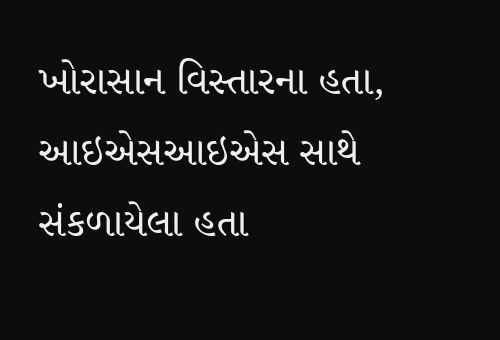ખોરાસાન વિસ્તારના હતા, આઇએસઆઇએસ સાથે સંકળાયેલા હતા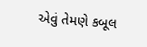એવું તેમણે કબૂલ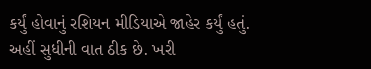કર્યું હોવાનું રશિયન મીડિયાએ જાહેર કર્યું હતું.
અહીં સુધીની વાત ઠીક છે. ખરી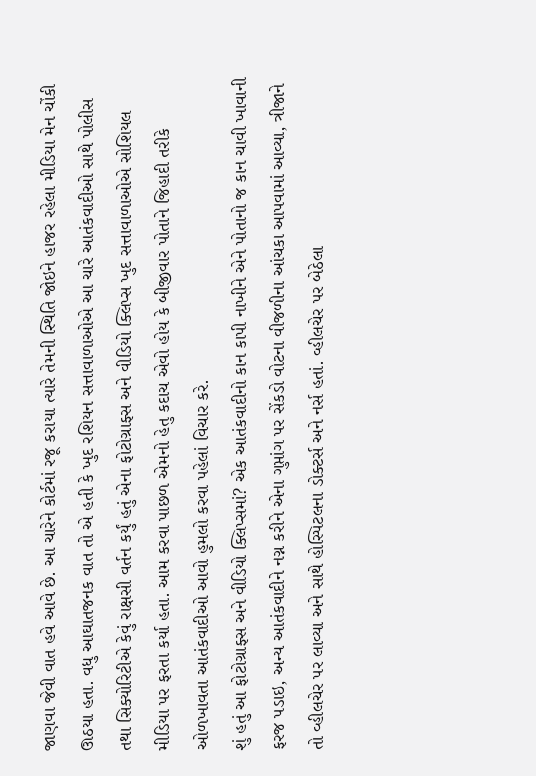જાણવા જેવી વાત હવે આવે છે. આ ચારેને કોર્ટમાં રજૂ કરાયા ત્યારે તેમની સ્થિતિ જોઇને હાજર રહેલા મીડિયા મેન ચોંકી ઊઠયા હતા. વધુ આઘાતજનક વાત તો એ હતી કે ખુદ રશિયન સત્તાવાળાઓએ આ ચારે આતંકવાદીઓ સાથે પોલીસ તથા સિક્યોરિટીએ કેવું રાક્ષસી વર્તન કર્યું હતું એના ફોટોગ્રાફ્સ અને વીડિયો ક્લિપ્સ ખુદ સત્તાવાળાઓએ સોશિયલ મીડિયા પર ફરતા કર્યા હતા. આમ કરવા પાછળ એમનો હેતુ કદાચ એવો હોય કે બીજીવાર પોતાને જિહાદી તરીકે ઓળખાવતા આતંકવાદીઓ આવો હુમલો કરવા પહેલાં વિચાર કરે.
શું હતું આ ફોટોગ્રાફ્સ અને વીડિયો ક્લિપ્સમાં? એક આતંકવાદીનો કાન કાપી નાખીને એને પોતાનો જ કાન ચાવી ખાવાની ફરજ પડાઇ, અન્ય આતંકવાદીને નગ્ન કરીને એના ગુપ્તાંગ પર સેંકડો વોટના વીજળીના આંચકા આપવામાં આવ્યા, ત્રીજાને તો વ્હીલચેર પર લાવ્યા અને સાથે હોસ્પિટલના ડોક્ટર્સ અને નર્સ હતાં. વ્હીલચેર પર બેઠેલા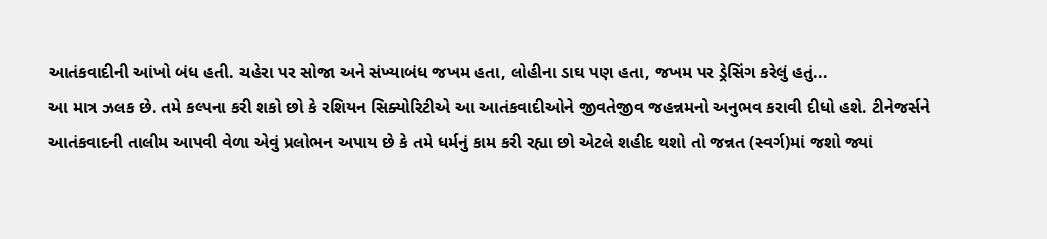આતંકવાદીની આંખો બંધ હતી. ચહેરા પર સોજા અને સંખ્યાબંધ જખમ હતા, લોહીના ડાઘ પણ હતા, જખમ પર ડ્રેસિંગ કરેલું હતું...
આ માત્ર ઝલક છે. તમે કલ્પના કરી શકો છો કે રશિયન સિક્યોરિટીએ આ આતંકવાદીઓને જીવતેજીવ જહન્નમનો અનુભવ કરાવી દીધો હશે. ટીનેજર્સને આતંકવાદની તાલીમ આપવી વેળા એવું પ્રલોભન અપાય છે કે તમે ધર્મનું કામ કરી રહ્યા છો એટલે શહીદ થશો તો જન્નત (સ્વર્ગ)માં જશો જ્યાં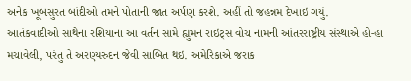અનેક ખૂબસુરત બાંદીઓ તમને પોતાની જાત અર્પણ કરશે. અહીં તો જહન્નમ દેખાઇ ગયું.
આતંકવાદીઓ સાથેના રશિયાના આ વર્તન સામે હ્યુમન રાઇટ્સ વોચ નામની આંતરરાષ્ટ્રીય સંસ્થાએ હો-હા મચાવેલી, પરંતુ તે અરણ્યરુદન જેવી સાબિત થઇ. અમેરિકાએ જરાક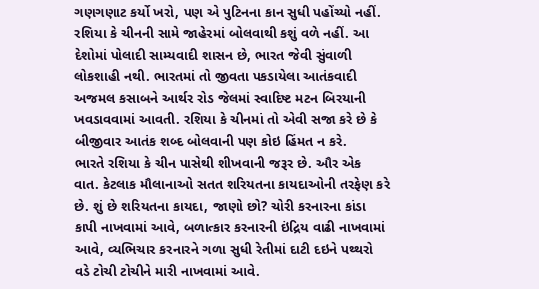ગણગણાટ કર્યો ખરો, પણ એ પુટિનના કાન સુધી પહોંચ્યો નહીં. રશિયા કે ચીનની સામે જાહેરમાં બોલવાથી કશું વળે નહીં. આ દેશોમાં પોલાદી સામ્યવાદી શાસન છે, ભારત જેવી સુંવાળી લોકશાહી નથી. ભારતમાં તો જીવતા પકડાયેલા આતંકવાદી અજમલ કસાબને આર્થર રોડ જેલમાં સ્વાદિષ્ટ મટન બિરયાની ખવડાવવામાં આવતી. રશિયા કે ચીનમાં તો એવી સજા કરે છે કે બીજીવાર આતંક શબ્દ બોલવાની પણ કોઇ હિંમત ન કરે.
ભારતે રશિયા કે ચીન પાસેથી શીખવાની જરૂર છે. ઔર એક વાત. કેટલાક મૌલાનાઓ સતત શરિયતના કાયદાઓની તરફેણ કરે છે. શું છે શરિયતના કાયદા, જાણો છો? ચોરી કરનારના કાંડા કાપી નાખવામાં આવે, બળાત્કાર કરનારની ઇંદ્રિય વાઢી નાખવામાં આવે, વ્યભિચાર કરનારને ગળા સુધી રેતીમાં દાટી દઇને પથ્થરો વડે ટોચી ટોચીને મારી નાખવામાં આવે.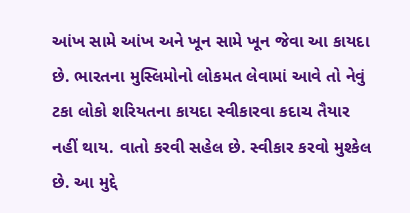આંખ સામે આંખ અને ખૂન સામે ખૂન જેવા આ કાયદા છે. ભારતના મુસ્લિમોનો લોકમત લેવામાં આવે તો નેવું ટકા લોકો શરિયતના કાયદા સ્વીકારવા કદાચ તૈયાર નહીં થાય. વાતો કરવી સહેલ છે. સ્વીકાર કરવો મુશ્કેલ છે. આ મુદ્દે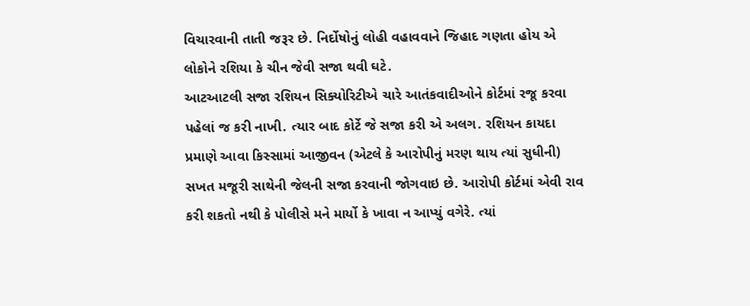વિચારવાની તાતી જરૂર છે. નિર્દોષોનું લોહી વહાવવાને જિહાદ ગણતા હોય એ લોકોને રશિયા કે ચીન જેવી સજા થવી ઘટે.
આટઆટલી સજા રશિયન સિક્યોરિટીએ ચારે આતંકવાદીઓને કોર્ટમાં રજૂ કરવા પહેલાં જ કરી નાખી. ત્યાર બાદ કોર્ટે જે સજા કરી એ અલગ. રશિયન કાયદા પ્રમાણે આવા કિસ્સામાં આજીવન (એટલે કે આરોપીનું મરણ થાય ત્યાં સુધીની) સખત મજૂરી સાથેની જેલની સજા કરવાની જોગવાઇ છે. આરોપી કોર્ટમાં એવી રાવ કરી શકતો નથી કે પોલીસે મને માર્યો કે ખાવા ન આપ્યું વગેરે. ત્યાં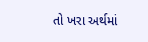તો ખરા અર્થમાં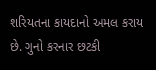શરિયતના કાયદાનો અમલ કરાય છે. ગુનો કરનાર છટકી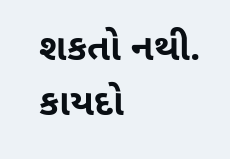શકતો નથી. કાયદો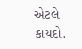એટલે કાયદો.